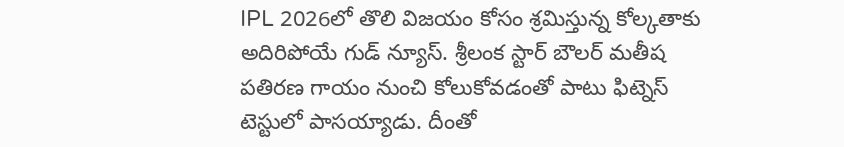IPL 2026లో తొలి విజయం కోసం శ్రమిస్తున్న కోల్కతాకు అదిరిపోయే గుడ్ న్యూస్. శ్రీలంక స్టార్ బౌలర్ మతీష పతిరణ గాయం నుంచి కోలుకోవడంతో పాటు ఫిట్నెస్ టెస్టులో పాసయ్యాడు. దీంతో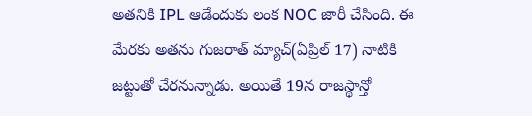అతనికి IPL ఆడేందుకు లంక NOC జారీ చేసింది. ఈ మేరకు అతను గుజరాత్ మ్యాచ్(ఏప్రిల్ 17) నాటికి జట్టుతో చేరనున్నాడు. అయితే 19న రాజస్థాన్తో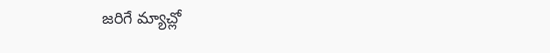జరిగే మ్యాచ్లో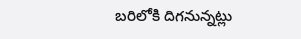బరిలోకి దిగనున్నట్లు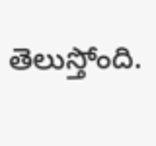తెలుస్తోంది.